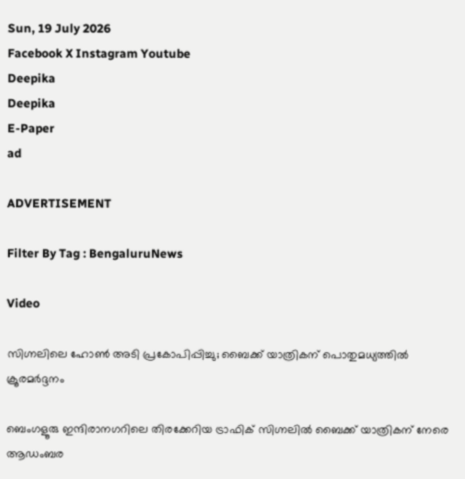Sun, 19 July 2026
Facebook X Instagram Youtube
Deepika
Deepika
E-Paper
ad

ADVERTISEMENT

Filter By Tag : BengaluruNews

Video

സിഗ്നലിലെ ഹോൺ അടി പ്രകോപിപ്പിച്ചു; ബൈക്ക് യാത്രികന് പൊതുമധ്യത്തിൽ ക്രൂരമർദ്ദനം

ബെംഗളൂരു ഇന്ദിരാനഗറിലെ തിരക്കേറിയ ട്രാഫിക് സിഗ്നലിൽ ബൈക്ക് യാത്രികന് നേരെ ആഡംബര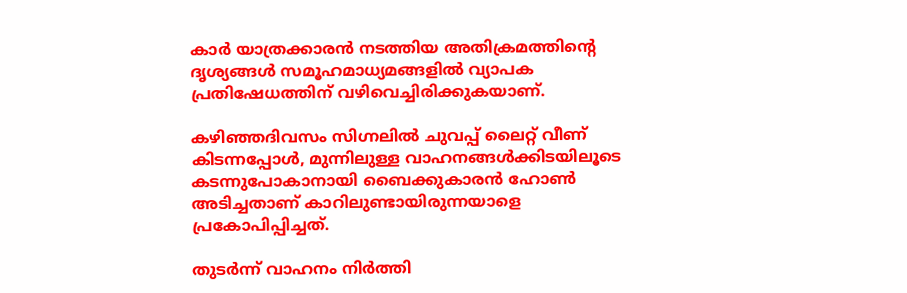കാർ യാത്രക്കാരൻ നടത്തിയ അതിക്രമത്തിന്‍റെ ദൃശ്യങ്ങൾ സമൂഹമാധ്യമങ്ങളിൽ വ്യാപക പ്രതിഷേധത്തിന് വഴിവെച്ചിരിക്കുകയാണ്.

കഴിഞ്ഞദിവസം സിഗ്നലിൽ ചുവപ്പ് ലൈറ്റ് വീണ് കിടന്നപ്പോൾ, മുന്നിലുള്ള വാഹനങ്ങൾക്കിടയിലൂടെ കടന്നുപോകാനായി ബൈക്കുകാരൻ ഹോൺ അടിച്ചതാണ് കാറിലുണ്ടായിരുന്നയാളെ പ്രകോപിപ്പിച്ചത്.

തുടർന്ന് വാഹനം നിർത്തി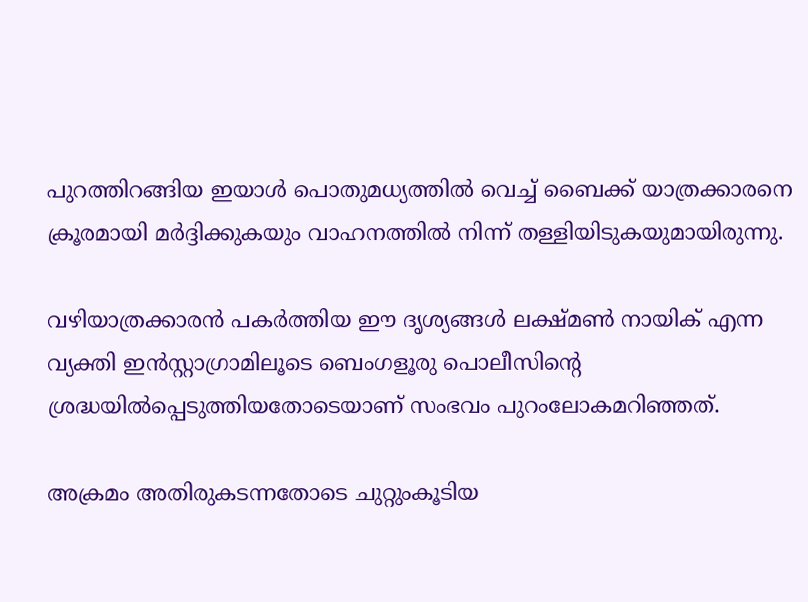പുറത്തിറങ്ങിയ ഇയാൾ പൊതുമധ്യത്തിൽ വെച്ച് ബൈക്ക് യാത്രക്കാരനെ ക്രൂരമായി മർദ്ദിക്കുകയും വാഹനത്തിൽ നിന്ന് തള്ളിയിടുകയുമായിരുന്നു.

വഴിയാത്രക്കാരൻ പകർത്തിയ ഈ ദൃശ്യങ്ങൾ ലക്ഷ്മൺ നായിക് എന്ന വ്യക്തി ഇൻസ്റ്റാഗ്രാമിലൂടെ ബെംഗളൂരു പൊലീസിന്‍റെ ശ്രദ്ധയിൽപ്പെടുത്തിയതോടെയാണ് സംഭവം പുറംലോകമറിഞ്ഞത്.

അക്രമം അതിരുകടന്നതോടെ ചുറ്റുംകൂടിയ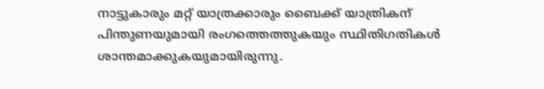നാട്ടുകാരും മറ്റ് യാത്രക്കാരും ബൈക്ക് യാത്രികന് പിന്തുണയുമായി രംഗത്തെത്തുകയും സ്ഥിതിഗതികൾ ശാന്തമാക്കുകയുമായിരുന്നു.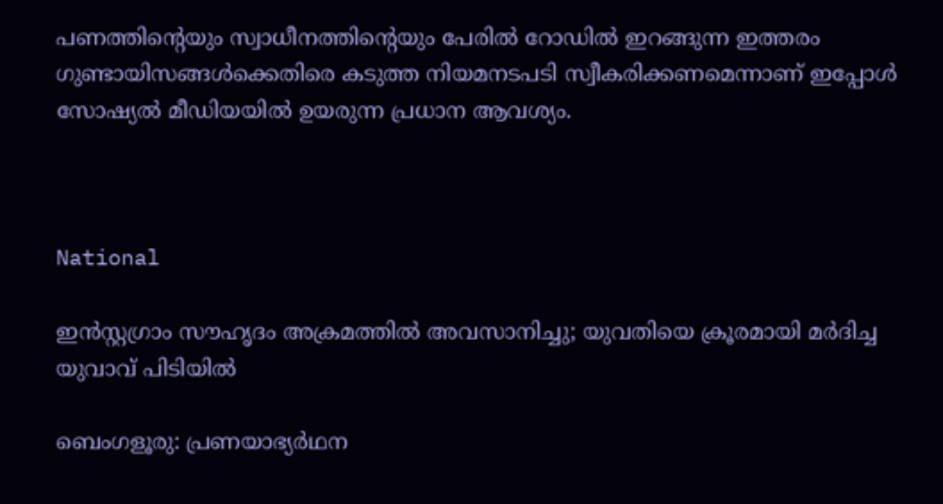പണത്തിന്‍റെയും സ്വാധീനത്തിന്‍റെയും പേരിൽ റോഡിൽ ഇറങ്ങുന്ന ഇത്തരം ഗുണ്ടായിസങ്ങൾക്കെതിരെ കടുത്ത നിയമനടപടി സ്വീകരിക്കണമെന്നാണ് ഇപ്പോൾ സോഷ്യൽ മീഡിയയിൽ ഉയരുന്ന പ്രധാന ആവശ്യം.



National

ഇൻസ്റ്റഗ്രാം സൗഹൃദം അക്രമത്തിൽ അവസാനിച്ചു; യുവതിയെ ക്രൂരമായി മർദിച്ച യുവാവ് പിടിയിൽ

ബെംഗളൂരു: പ്രണയാഭ്യർഥന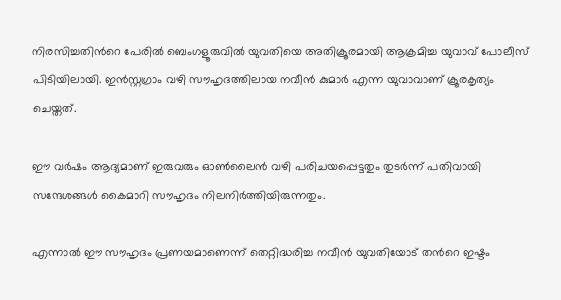നിരസിച്ചതിന്‍റെ പേരിൽ ബെംഗളൂരുവിൽ യുവതിയെ അതിക്രൂരമായി ആക്രമിച്ച യുവാവ് പോലീസ് പിടിയിലായി. ഇൻസ്റ്റഗ്രാം വഴി സൗഹൃദത്തിലായ നവീൻ കുമാർ എന്ന യുവാവാണ് ക്രൂരകൃത്യം ചെയ്തത്.

ഈ വർഷം ആദ്യമാണ് ഇരുവരും ഓൺലൈൻ വഴി പരിചയപ്പെട്ടതും തുടർന്ന് പതിവായി സന്ദേശങ്ങൾ കൈമാറി സൗഹൃദം നിലനിർത്തിയിരുന്നതും.

എന്നാൽ ഈ സൗഹൃദം പ്രണയമാണെന്ന് തെറ്റിദ്ധരിച്ച നവീൻ യുവതിയോട് തന്‍റെ ഇഷ്ടം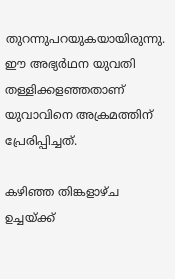തുറന്നുപറയുകയായിരുന്നു. ഈ അഭ്യർഥന യുവതി തള്ളിക്കളഞ്ഞതാണ് യുവാവിനെ അക്രമത്തിന് പ്രേരിപ്പിച്ചത്.

കഴിഞ്ഞ തിങ്കളാഴ്ച ഉച്ചയ്ക്ക്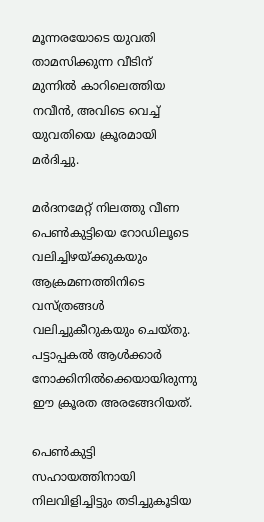മൂന്നരയോടെ യുവതി താമസിക്കുന്ന വീടിന് മുന്നിൽ കാറിലെത്തിയ നവീൻ, അവിടെ വെച്ച് യുവതിയെ ക്രൂരമായി മർദിച്ചു.

മർദനമേറ്റ് നിലത്തു വീണ പെൺകുട്ടിയെ റോഡിലൂടെ വലിച്ചിഴയ്ക്കുകയും ആക്രമണത്തിനിടെ വസ്ത്രങ്ങൾ വലിച്ചുകീറുകയും ചെയ്തു. പട്ടാപ്പകൽ ആൾക്കാർ നോക്കിനിൽക്കെയായിരുന്നു ഈ ക്രൂരത അരങ്ങേറിയത്.

പെൺകുട്ടി സഹായത്തിനായി നിലവിളിച്ചിട്ടും തടിച്ചുകൂടിയ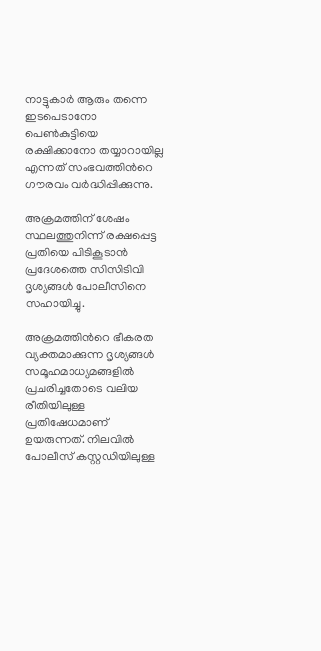നാട്ടുകാർ ആരും തന്നെ ഇടപെടാനോ പെൺകുട്ടിയെ രക്ഷിക്കാനോ തയ്യാറായില്ല എന്നത് സംഭവത്തിന്‍റെ ഗൗരവം വർദ്ധിപ്പിക്കുന്നു.

അക്രമത്തിന് ശേഷം സ്ഥലത്തുനിന്ന് രക്ഷപ്പെട്ട പ്രതിയെ പിടികൂടാൻ പ്രദേശത്തെ സിസിടിവി ദൃശ്യങ്ങൾ പോലീസിനെ സഹായിച്ചു.

അക്രമത്തിന്‍റെ ഭീകരത വ്യക്തമാക്കുന്ന ദൃശ്യങ്ങൾ സമൂഹമാധ്യമങ്ങളിൽ പ്രചരിച്ചതോടെ വലിയ രീതിയിലുള്ള പ്രതിഷേധമാണ് ഉയരുന്നത്. നിലവിൽ പോലീസ് കസ്റ്റഡിയിലുള്ള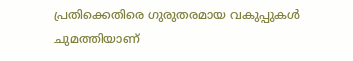പ്രതിക്കെതിരെ ഗുരുതരമായ വകുപ്പുകൾ ചുമത്തിയാണ്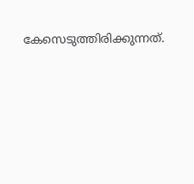കേസെടുത്തിരിക്കുന്നത്.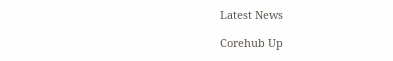Latest News

Corehub Up